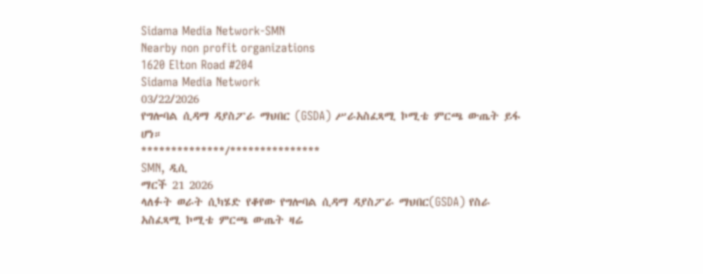Sidama Media Network-SMN
Nearby non profit organizations
1620 Elton Road #204
Sidama Media Network
03/22/2026
የግሎባል ሲዳማ ዳያስፖራ ማህበር (GSDA) ሥራአስፈጻሚ ኮሚቴ ምርጫ ውጤት ይፋ ሆነ።
**************/***************
SMN, ዲሲ
ማርች 21 2026
ላለፉት ወራት ሲካሄድ የቆየው የግሎባል ሲዳማ ዳያስፖራ ማህበር(GSDA) የስራ አስፈጻሚ ኮሚቴ ምርጫ ውጤት ዛሬ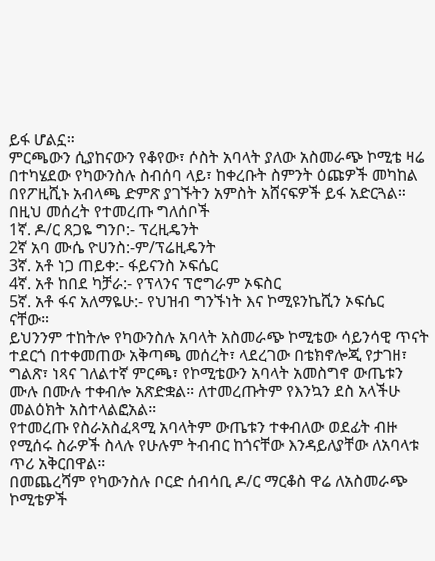ይፋ ሆልኗ።
ምርጫውን ሲያከናውን የቆየው፣ ሶስት አባላት ያለው አስመራጭ ኮሚቴ ዛሬ በተካሄደው የካውንስሉ ስብሰባ ላይ፣ ከቀረቡት ስምንት ዕጩዎች መካከል በየፖዚሺኑ አብላጫ ድምጽ ያገኙትን አምስት አሸናፍዎች ይፋ አድርጓል።
በዚህ መሰረት የተመረጡ ግለሰቦች
1ኛ. ዶ/ር ጸጋዬ ግንቦ:- ፕረዚዴንት
2ኛ አባ ሙሴ ዮሀንስ:-ም/ፕሬዚዴንት
3ኛ. አቶ ነጋ ጠይቀ:- ፋይናንስ ኦፍሴር
4ኛ. አቶ ከበደ ካቻራ:- የፕላንና ፕሮግራም ኦፍስር
5ኛ. አቶ ፋና አለማዬሁ:- የህዝብ ግንኙነት እና ኮሚዩንኬሺን ኦፍሴር
ናቸው።
ይህንንም ተከትሎ የካውንስሉ አባላት አስመራጭ ኮሚቴው ሳይንሳዊ ጥናት ተደርጎ በተቀመጠው አቅጣጫ መሰረት፣ ላደረገው በቴክኖሎጂ የታገዘ፣ ግልጽ፣ ነጻና ገለልተኛ ምርጫ፣ የኮሚቴውን አባላት አመስግኖ ውጤቱን ሙሉ በሙሉ ተቀብሎ አጽድቋል። ለተመረጡትም የእንኳን ደስ አላችሁ መልዕክት አስተላልፎአል።
የተመረጡ የስራአስፈጻሚ አባላትም ውጤቱን ተቀብለው ወደፊት ብዙ የሚሰሩ ስራዎች ስላሉ የሁሉም ትብብር ከጎናቸው እንዳይለያቸው ለአባላቱ ጥሪ አቅርበዋል።
በመጨረሻም የካውንስሉ ቦርድ ሰብሳቢ ዶ/ር ማርቆስ ዋሬ ለአስመራጭ ኮሚቴዎች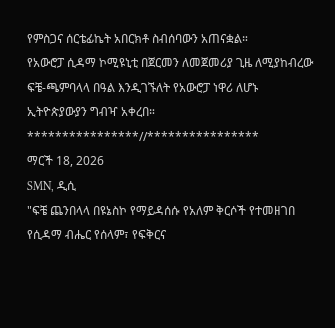የምስጋና ሰርቴፊኬት አበርክቶ ስብሰባውን አጠናቋል።
የአውሮፓ ሲዳማ ኮሚዩኒቲ በጀርመን ለመጀመሪያ ጊዜ ለሚያከብረው ፍቼ-ጫምባላላ በዓል እንዲገኙለት የአውሮፓ ነዋሪ ለሆኑ ኢትዮጵያውያን ግብዣ አቀረበ።
****************//****************
ማርች 18, 2026
SMN, ዲሲ
"ፍቼ ጨንበላላ በዩኔስኮ የማይዳሰሱ የአለም ቅርሶች የተመዘገበ የሲዳማ ብሔር የሰላም፣ የፍቅርና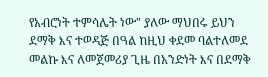የአብሮነት ተምሳሌት ነው" ያለው ማህበሩ ይህን ደማቅ እና ተወዳጅ በዓል ከዚህ ቀደመ ባልተለመደ መልኩ እና ለመጀመሪያ ጊዜ በአንድነት እና በደማቅ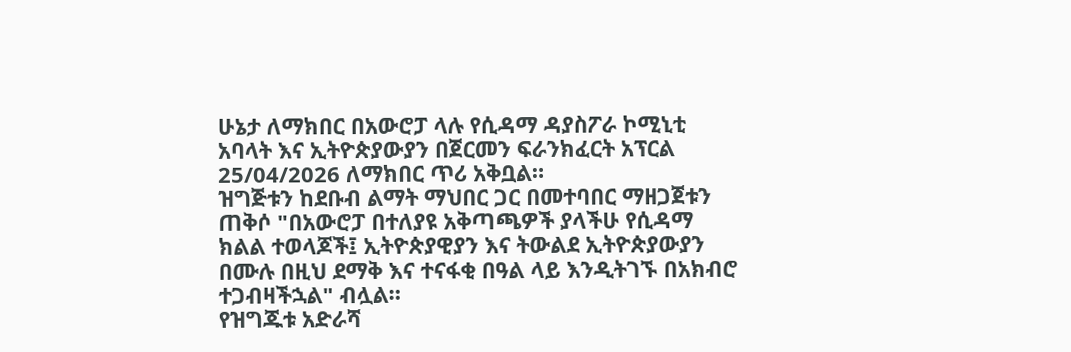ሁኔታ ለማክበር በአውሮፓ ላሉ የሲዳማ ዳያስፖራ ኮሚኒቲ አባላት እና ኢትዮጵያውያን በጀርመን ፍራንክፈርት አፕርል 25/04/2026 ለማክበር ጥሪ አቅቧል።
ዝግጅቱን ከደቡብ ልማት ማህበር ጋር በመተባበር ማዘጋጀቱን ጠቅሶ "በአውሮፓ በተለያዩ አቅጣጫዎች ያላችሁ የሲዳማ ክልል ተወላጆች፤ ኢትዮጵያዊያን እና ትውልደ ኢትዮጵያውያን በሙሉ በዚህ ደማቅ እና ተናፋቂ በዓል ላይ እንዲትገኙ በአክብሮ ተጋብዛችኋል" ብሏል።
የዝግጁቱ አድራሻ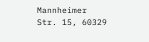Mannheimer Str. 15, 60329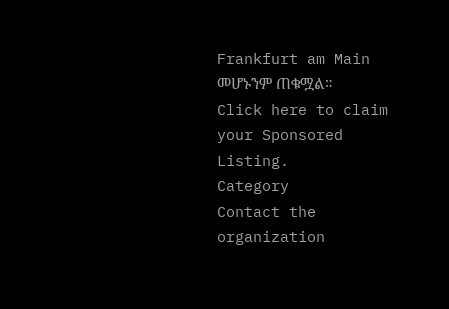Frankfurt am Main መሆኑንም ጠቁሟል።
Click here to claim your Sponsored Listing.
Category
Contact the organization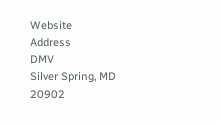Website
Address
DMV
Silver Spring, MD
20902